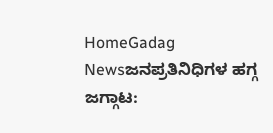HomeGadag Newsಜನಪ್ರತಿನಿಧಿಗಳ ಹಗ್ಗ ಜಗ್ಗಾಟ: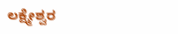ಲಕ್ಷ್ಮೇಶ್ವರ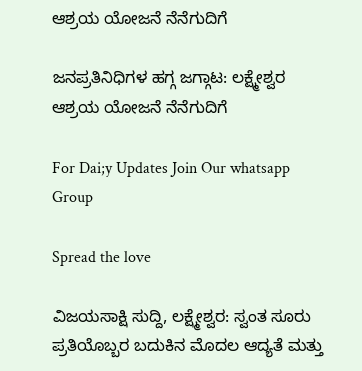ಆಶ್ರಯ ಯೋಜನೆ ನೆನೆಗುದಿಗೆ

ಜನಪ್ರತಿನಿಧಿಗಳ ಹಗ್ಗ ಜಗ್ಗಾಟ: ಲಕ್ಷ್ಮೇಶ್ವರ ಆಶ್ರಯ ಯೋಜನೆ ನೆನೆಗುದಿಗೆ

For Dai;y Updates Join Our whatsapp Group

Spread the love

ವಿಜಯಸಾಕ್ಷಿ ಸುದ್ದಿ, ಲಕ್ಷ್ಮೇಶ್ವರ: ಸ್ವಂತ ಸೂರು ಪ್ರತಿಯೊಬ್ಬರ ಬದುಕಿನ ಮೊದಲ ಆದ್ಯತೆ ಮತ್ತು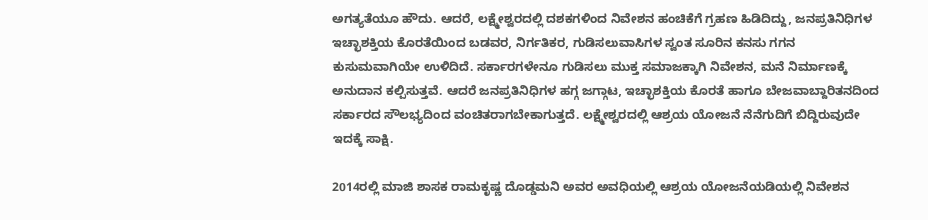ಅಗತ್ಯತೆಯೂ ಹೌದು. ಆದರೆ, ಲಕ್ಷ್ಮೇಶ್ವರದಲ್ಲಿ ದಶಕಗಳಿಂದ ನಿವೇಶನ ಹಂಚಿಕೆಗೆ ಗ್ರಹಣ ಹಿಡಿದಿದ್ದು, ಜನಪ್ರತಿನಿಧಿಗಳ ಇಚ್ಛಾಶಕ್ತಿಯ ಕೊರತೆಯಿಂದ ಬಡವರ, ನಿರ್ಗತಿಕರ, ಗುಡಿಸಲುವಾಸಿಗಳ ಸ್ವಂತ ಸೂರಿನ ಕನಸು ಗಗನ ಕುಸುಮವಾಗಿಯೇ ಉಳಿದಿದೆ. ಸರ್ಕಾರಗಳೇನೂ ಗುಡಿಸಲು ಮುಕ್ತ ಸಮಾಜಕ್ಕಾಗಿ ನಿವೇಶನ, ಮನೆ ನಿರ್ಮಾಣಕ್ಕೆ ಅನುದಾನ ಕಲ್ಪಿಸುತ್ತವೆ. ಆದರೆ ಜನಪ್ರತಿನಿಧಿಗಳ ಹಗ್ಗ ಜಗ್ಗಾಟ, ಇಚ್ಛಾಶಕ್ತಿಯ ಕೊರತೆ ಹಾಗೂ ಬೇಜವಾಬ್ದಾರಿತನದಿಂದ ಸರ್ಕಾರದ ಸೌಲಭ್ಯದಿಂದ ವಂಚಿತರಾಗಬೇಕಾಗುತ್ತದೆ. ಲಕ್ಷ್ಮೇಶ್ವರದಲ್ಲಿ ಆಶ್ರಯ ಯೋಜನೆ ನೆನೆಗುದಿಗೆ ಬಿದ್ದಿರುವುದೇ ಇದಕ್ಕೆ ಸಾಕ್ಷಿ.

2014ರಲ್ಲಿ ಮಾಜಿ ಶಾಸಕ ರಾಮಕೃಷ್ಣ ದೊಡ್ಡಮನಿ ಅವರ ಅವಧಿಯಲ್ಲಿ ಆಶ್ರಯ ಯೋಜನೆಯಡಿಯಲ್ಲಿ ನಿವೇಶನ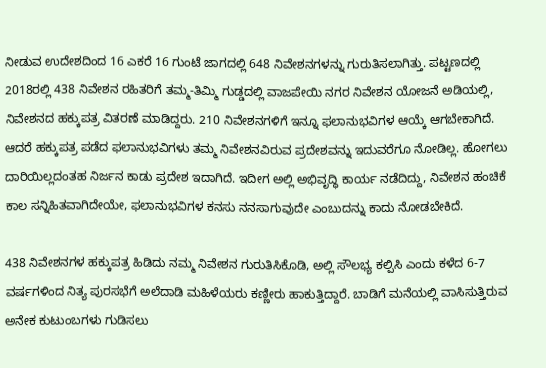ನೀಡುವ ಉದೇಶದಿಂದ 16 ಎಕರೆ 16 ಗುಂಟೆ ಜಾಗದಲ್ಲಿ 648 ನಿವೇಶನಗಳನ್ನು ಗುರುತಿಸಲಾಗಿತ್ತು. ಪಟ್ಟಣದಲ್ಲಿ 2018ರಲ್ಲಿ 438 ನಿವೇಶನ ರಹಿತರಿಗೆ ತಮ್ಮ-ತಿಮ್ಮಿ ಗುಡ್ಡದಲ್ಲಿ ವಾಜಪೇಯಿ ನಗರ ನಿವೇಶನ ಯೋಜನೆ ಅಡಿಯಲ್ಲಿ, ನಿವೇಶನದ ಹಕ್ಕುಪತ್ರ ವಿತರಣೆ ಮಾಡಿದ್ದರು. 210 ನಿವೇಶನಗಳಿಗೆ ಇನ್ನೂ ಫಲಾನುಭವಿಗಳ ಆಯ್ಕೆ ಆಗಬೇಕಾಗಿದೆ. ಆದರೆ ಹಕ್ಕುಪತ್ರ ಪಡೆದ ಫಲಾನುಭವಿಗಳು ತಮ್ಮ ನಿವೇಶನವಿರುವ ಪ್ರದೇಶವನ್ನು ಇದುವರೆಗೂ ನೋಡಿಲ್ಲ. ಹೋಗಲು ದಾರಿಯಿಲ್ಲದಂತಹ ನಿರ್ಜನ ಕಾಡು ಪ್ರದೇಶ ಇದಾಗಿದೆ. ಇದೀಗ ಅಲ್ಲಿ ಅಭಿವೃದ್ಧಿ ಕಾರ್ಯ ನಡೆದಿದ್ದು, ನಿವೇಶನ ಹಂಚಿಕೆ ಕಾಲ ಸನ್ನಿಹಿತವಾಗಿದೇಯೇ, ಫಲಾನುಭವಿಗಳ ಕನಸು ನನಸಾಗುವುದೇ ಎಂಬುದನ್ನು ಕಾದು ನೋಡಬೇಕಿದೆ.

438 ನಿವೇಶನಗಳ ಹಕ್ಕುಪತ್ರ ಹಿಡಿದು ನಮ್ಮ ನಿವೇಶನ ಗುರುತಿಸಿಕೊಡಿ, ಅಲ್ಲಿ ಸೌಲಭ್ಯ ಕಲ್ಪಿಸಿ ಎಂದು ಕಳೆದ 6-7 ವರ್ಷಗಳಿಂದ ನಿತ್ಯ ಪುರಸಭೆಗೆ ಅಲೆದಾಡಿ ಮಹಿಳೆಯರು ಕಣ್ಣೀರು ಹಾಕುತ್ತಿದ್ದಾರೆ. ಬಾಡಿಗೆ ಮನೆಯಲ್ಲಿ ವಾಸಿಸುತ್ತಿರುವ ಅನೇಕ ಕುಟುಂಬಗಳು ಗುಡಿಸಲು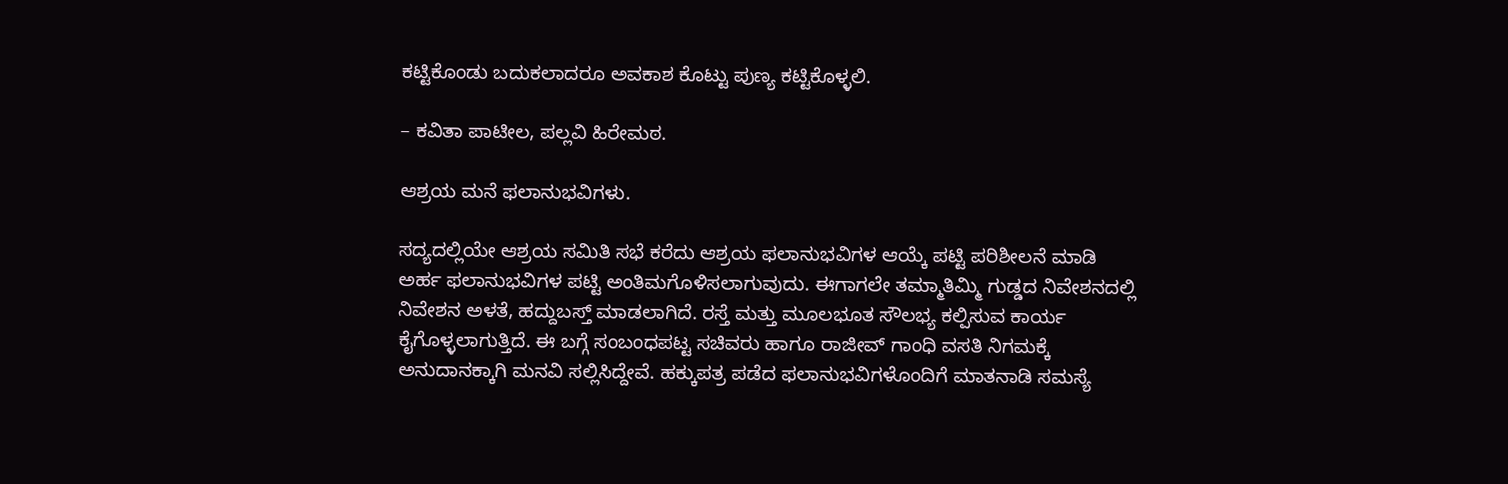ಕಟ್ಟಿಕೊಂಡು ಬದುಕಲಾದರೂ ಅವಕಾಶ ಕೊಟ್ಟು ಪುಣ್ಯ ಕಟ್ಟಿಕೊಳ್ಳಲಿ.

– ಕವಿತಾ ಪಾಟೀಲ, ಪಲ್ಲವಿ ಹಿರೇಮಠ.

ಆಶ್ರಯ ಮನೆ ಫಲಾನುಭವಿಗಳು.

ಸದ್ಯದಲ್ಲಿಯೇ ಆಶ್ರಯ ಸಮಿತಿ ಸಭೆ ಕರೆದು ಆಶ್ರಯ ಫಲಾನುಭವಿಗಳ ಆಯ್ಕೆ ಪಟ್ಟಿ ಪರಿಶೀಲನೆ ಮಾಡಿ ಅರ್ಹ ಫಲಾನುಭವಿಗಳ ಪಟ್ಟಿ ಅಂತಿಮಗೊಳಿಸಲಾಗುವುದು. ಈಗಾಗಲೇ ತಮ್ಮಾತಿಮ್ಮಿ ಗುಡ್ಡದ ನಿವೇಶನದಲ್ಲಿ ನಿವೇಶನ ಅಳತೆ, ಹದ್ದುಬಸ್ತ್ ಮಾಡಲಾಗಿದೆ. ರಸ್ತೆ ಮತ್ತು ಮೂಲಭೂತ ಸೌಲಭ್ಯ ಕಲ್ಪಿಸುವ ಕಾರ್ಯ ಕೈಗೊಳ್ಳಲಾಗುತ್ತಿದೆ. ಈ ಬಗ್ಗೆ ಸಂಬಂಧಪಟ್ಟ ಸಚಿವರು ಹಾಗೂ ರಾಜೀವ್ ಗಾಂಧಿ ವಸತಿ ನಿಗಮಕ್ಕೆ ಅನುದಾನಕ್ಕಾಗಿ ಮನವಿ ಸಲ್ಲಿಸಿದ್ದೇವೆ. ಹಕ್ಕುಪತ್ರ ಪಡೆದ ಫಲಾನುಭವಿಗಳೊಂದಿಗೆ ಮಾತನಾಡಿ ಸಮಸ್ಯೆ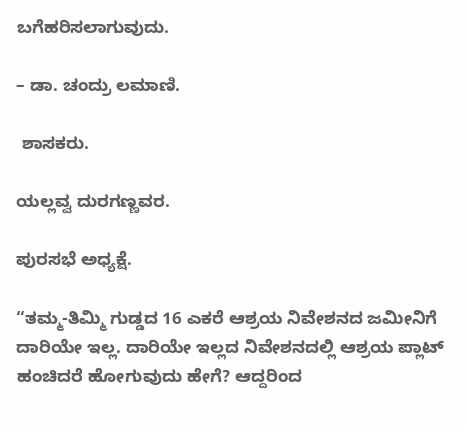ಬಗೆಹರಿಸಲಾಗುವುದು.

– ಡಾ. ಚಂದ್ರು ಲಮಾಣಿ.

 ಶಾಸಕರು.

ಯಲ್ಲವ್ವ ದುರಗಣ್ಣವರ.

ಪುರಸಭೆ ಅಧ್ಯಕ್ಷೆ.

“ತಮ್ಮ-ತಿಮ್ಮಿ ಗುಡ್ಡದ 16 ಎಕರೆ ಆಶ್ರಯ ನಿವೇಶನದ ಜಮೀನಿಗೆ ದಾರಿಯೇ ಇಲ್ಲ. ದಾರಿಯೇ ಇಲ್ಲದ ನಿವೇಶನದಲ್ಲಿ ಆಶ್ರಯ ಪ್ಲಾಟ್ ಹಂಚಿದರೆ ಹೋಗುವುದು ಹೇಗೆ? ಆದ್ದರಿಂದ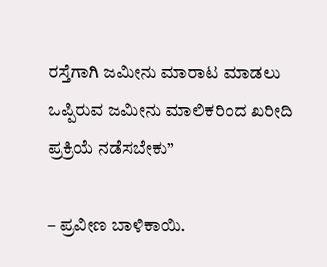ರಸ್ತೆಗಾಗಿ ಜಮೀನು ಮಾರಾಟ ಮಾಡಲು ಒಪ್ಪಿರುವ ಜಮೀನು ಮಾಲಿಕರಿಂದ ಖರೀದಿ ಪ್ರಕ್ರಿಯೆ ನಡೆಸಬೇಕು”

– ಪ್ರವೀಣ ಬಾಳಿಕಾಯಿ.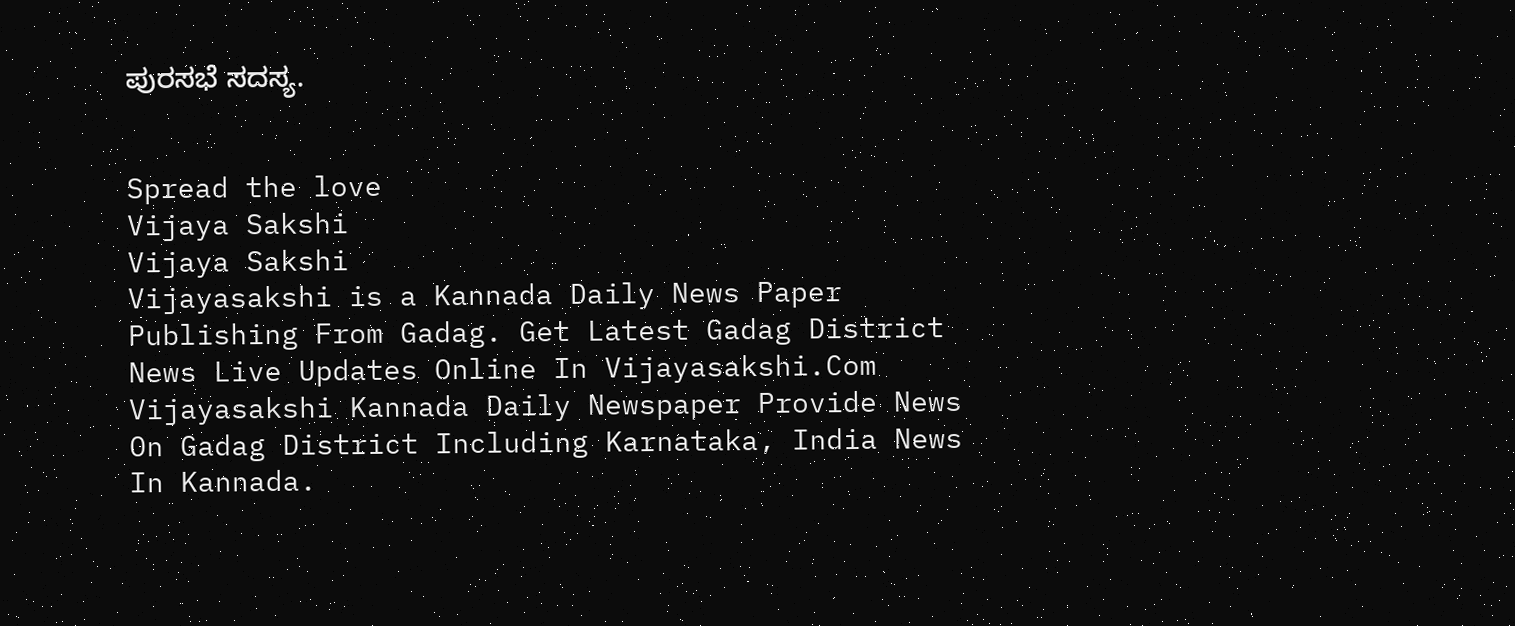ಪುರಸಭೆ ಸದಸ್ಯ.


Spread the love
Vijaya Sakshi
Vijaya Sakshi
Vijayasakshi is a Kannada Daily News Paper Publishing From Gadag. Get Latest Gadag District News Live Updates Online In Vijayasakshi.Com Vijayasakshi Kannada Daily Newspaper Provide News On Gadag District Including Karnataka, India News In Kannada.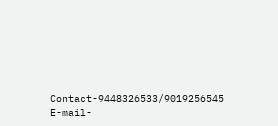Contact-9448326533/9019256545 E-mail-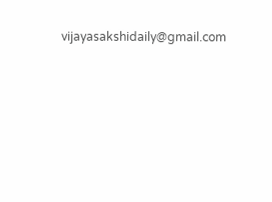vijayasakshidaily@gmail.com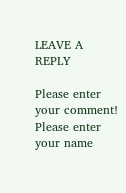LEAVE A REPLY

Please enter your comment!
Please enter your name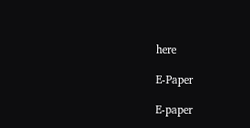here

E-Paper

E-paper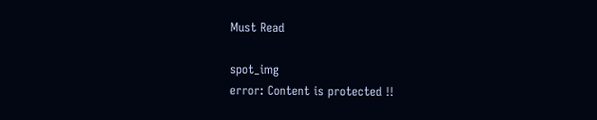Must Read

spot_img
error: Content is protected !!